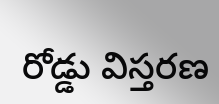రోడ్డు విస్తరణ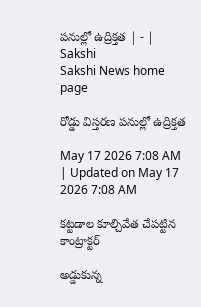పనుల్లో ఉద్రిక్తత | - | Sakshi
Sakshi News home page

రోడ్డు విస్తరణ పనుల్లో ఉద్రిక్తత

May 17 2026 7:08 AM | Updated on May 17 2026 7:08 AM

కట్టడాల కూల్చివేత చేపట్టిన కాంట్రాక్టర్‌

అడ్డుకున్న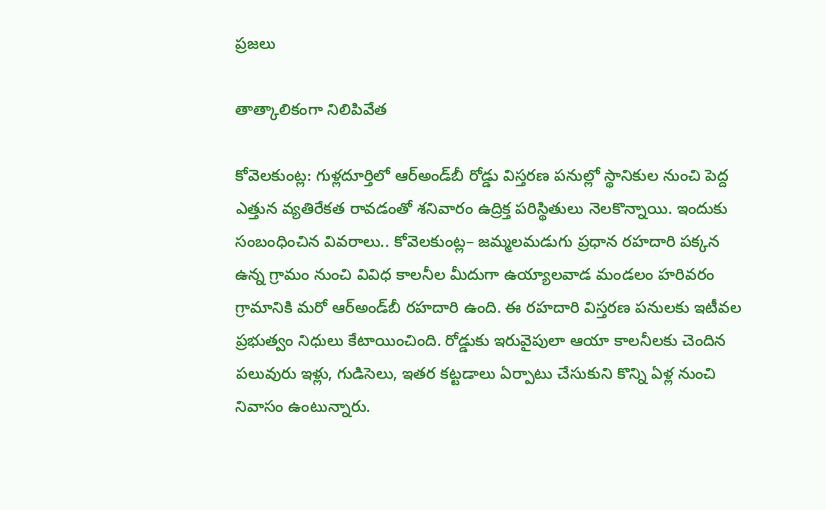ప్రజలు

తాత్కాలికంగా నిలిపివేత

కోవెలకుంట్ల: గుళ్లదూర్తిలో ఆర్‌అండ్‌బీ రోడ్డు విస్తరణ పనుల్లో స్థానికుల నుంచి పెద్ద ఎత్తున వ్యతిరేకత రావడంతో శనివారం ఉద్రిక్త పరిస్థితులు నెలకొన్నాయి. ఇందుకు సంబంధించిన వివరాలు.. కోవెలకుంట్ల– జమ్మలమడుగు ప్రధాన రహదారి పక్కన ఉన్న గ్రామం నుంచి వివిధ కాలనీల మీదుగా ఉయ్యాలవాడ మండలం హరివరం గ్రామానికి మరో ఆర్‌అండ్‌బీ రహదారి ఉంది. ఈ రహదారి విస్తరణ పనులకు ఇటీవల ప్రభుత్వం నిధులు కేటాయించింది. రోడ్డుకు ఇరువైపులా ఆయా కాలనీలకు చెందిన పలువురు ఇళ్లు, గుడిసెలు, ఇతర కట్టడాలు ఏర్పాటు చేసుకుని కొన్ని ఏళ్ల నుంచి నివాసం ఉంటున్నారు.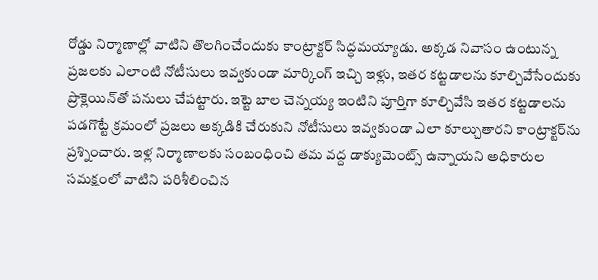రోడ్డు నిర్మాణాల్లో వాటిని తొలగించేందుకు కాంట్రాక్టర్‌ సిద్ధమయ్యాడు. అక్కడ నివాసం ఉంటున్న ప్రజలకు ఎలాంటి నోటీసులు ఇవ్వకుండా మార్కింగ్‌ ఇచ్చి ఇళ్లు, ఇతర కట్టడాలను కూల్చివేసేందుకు ప్రొక్లెయిన్‌తో పనులు చేపట్టారు. ఇట్టె బాల చెన్నయ్య ఇంటిని పూర్తిగా కూల్చివేసి ఇతర కట్టడాలను పడగొట్టే క్రమంలో ప్రజలు అక్కడికి చేరుకుని నోటీసులు ఇవ్వకుండా ఎలా కూల్చుతారని కాంట్రాక్టర్‌ను ప్రశ్నించారు. ఇళ్ల నిర్మాణాలకు సంబంధించి తమ వద్ద డాక్యుమెంట్స్‌ ఉన్నాయని అధికారుల సమక్షంలో వాటిని పరిశీలించిన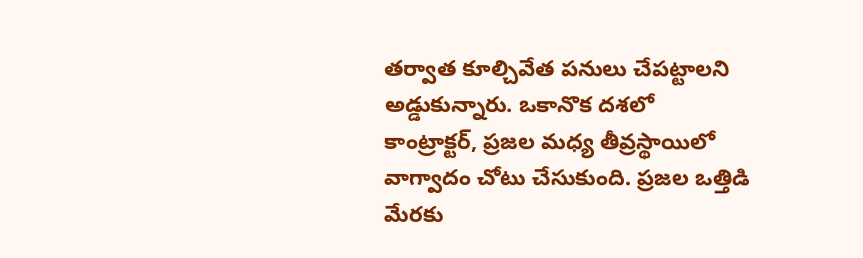తర్వాత కూల్చివేత పనులు చేపట్టాలని అడ్డుకున్నారు. ఒకానొక దశలో కాంట్రాక్టర్‌, ప్రజల మధ్య తీవ్రస్థాయిలో వాగ్వాదం చోటు చేసుకుంది. ప్రజల ఒత్తిడి మేరకు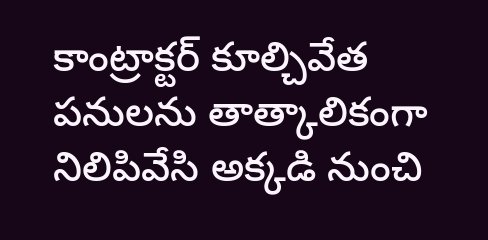కాంట్రాక్టర్‌ కూల్చివేత పనులను తాత్కాలికంగా నిలిపివేసి అక్కడి నుంచి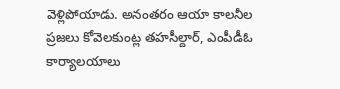వెళ్లిపోయాడు. అనంతరం ఆయా కాలనీల ప్రజలు కోవెలకుంట్ల తహసీల్దార్‌, ఎంపీడీఓ కార్యాలయాలు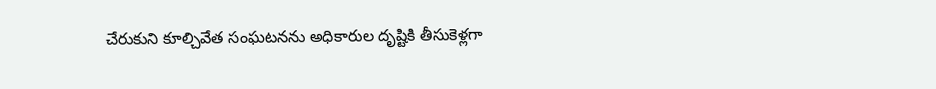చేరుకుని కూల్చివేత సంఘటనను అధికారుల దృష్టికి తీసుకెళ్లగా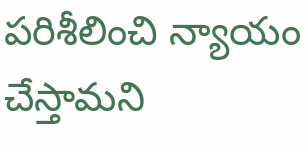పరిశీలించి న్యాయం చేస్తామని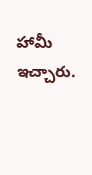హామీ ఇచ్చారు.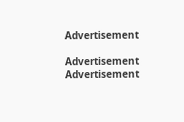Advertisement

Advertisement
Advertisement